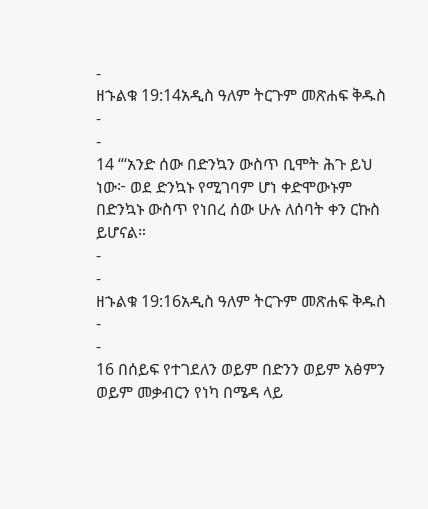-
ዘኁልቁ 19:14አዲስ ዓለም ትርጉም መጽሐፍ ቅዱስ
-
-
14 “‘አንድ ሰው በድንኳን ውስጥ ቢሞት ሕጉ ይህ ነው፦ ወደ ድንኳኑ የሚገባም ሆነ ቀድሞውኑም በድንኳኑ ውስጥ የነበረ ሰው ሁሉ ለሰባት ቀን ርኩስ ይሆናል።
-
-
ዘኁልቁ 19:16አዲስ ዓለም ትርጉም መጽሐፍ ቅዱስ
-
-
16 በሰይፍ የተገደለን ወይም በድንን ወይም አፅምን ወይም መቃብርን የነካ በሜዳ ላይ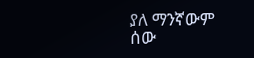ያለ ማንኛውም ሰው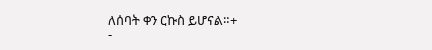ለሰባት ቀን ርኩስ ይሆናል።+
-